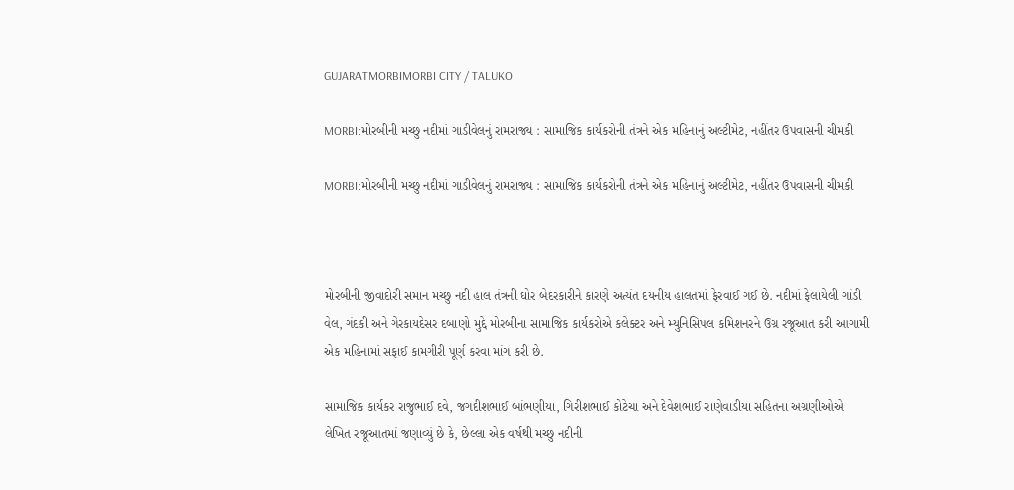GUJARATMORBIMORBI CITY / TALUKO

MORBI:મોરબીની મચ્છુ નદીમાં ગાડીવેલનું રામરાજ્ય : સામાજિક કાર્યકરોની તંત્રને એક મહિનાનું અલ્ટીમેટ, નહીંતર ઉપવાસની ચીમકી

MORBI:મોરબીની મચ્છુ નદીમાં ગાડીવેલનું રામરાજ્ય : સામાજિક કાર્યકરોની તંત્રને એક મહિનાનું અલ્ટીમેટ, નહીંતર ઉપવાસની ચીમકી



મોરબીની જીવાદોરી સમાન મચ્છુ નદી હાલ તંત્રની ઘોર બેદરકારીને કારણે અત્યંત દયનીય હાલતમાં ફેરવાઈ ગઈ છે. નદીમાં ફેલાયેલી ગાંડી વેલ, ગંદકી અને ગેરકાયદેસર દબાણો મુદ્દે મોરબીના સામાજિક કાર્યકરોએ કલેક્ટર અને મ્યુનિસિપલ કમિશનરને ઉગ્ર રજૂઆત કરી આગામી એક મહિનામાં સફાઈ કામગીરી પૂર્ણ કરવા માંગ કરી છે.

સામાજિક કાર્યકર રાજુભાઈ દવે, જગદીશભાઈ બાંભણીયા, ગિરીશભાઈ કોટેચા અને દેવેશભાઈ રાણેવાડીયા સહિતના અગ્રણીઓએ લેખિત રજૂઆતમાં જણાવ્યું છે કે, છેલ્લા એક વર્ષથી મચ્છુ નદીની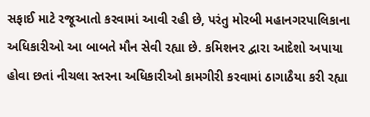સફાઈ માટે રજૂઆતો કરવામાં આવી રહી છે, પરંતુ મોરબી મહાનગરપાલિકાના અધિકારીઓ આ બાબતે મૌન સેવી રહ્યા છે. કમિશનર દ્વારા આદેશો અપાયા હોવા છતાં નીચલા સ્તરના અધિકારીઓ કામગીરી કરવામાં ઠાગાઠૈયા કરી રહ્યા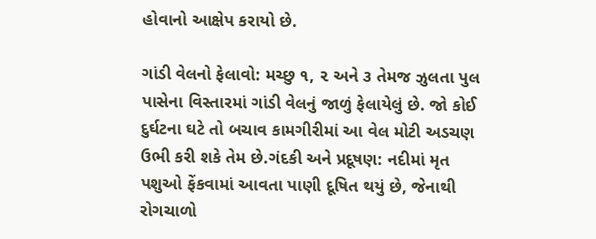હોવાનો આક્ષેપ કરાયો છે.

ગાંડી વેલનો ફેલાવો: મચ્છુ ૧, ૨ અને ૩ તેમજ ઝુલતા પુલ પાસેના વિસ્તારમાં ગાંડી વેલનું જાળું ફેલાયેલું છે. જો કોઈ દુર્ઘટના ઘટે તો બચાવ કામગીરીમાં આ વેલ મોટી અડચણ ઉભી કરી શકે તેમ છે.ગંદકી અને પ્રદૂષણ: નદીમાં મૃત પશુઓ ફેંકવામાં આવતા પાણી દૂષિત થયું છે, જેનાથી રોગચાળો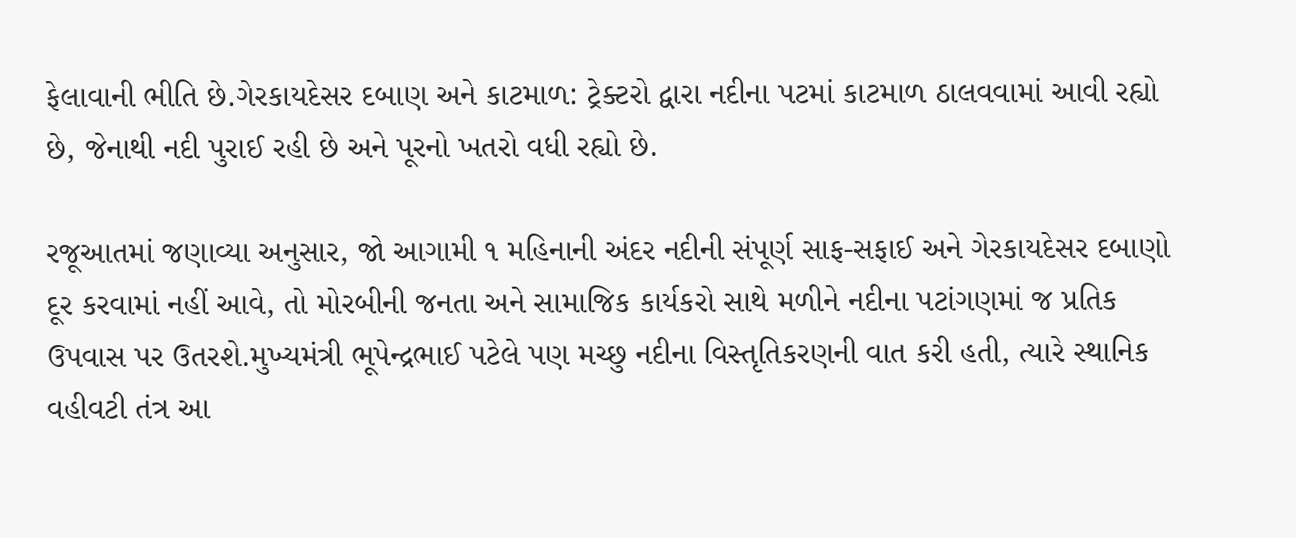ફેલાવાની ભીતિ છે.ગેરકાયદેસર દબાણ અને કાટમાળ: ટ્રેક્ટરો દ્વારા નદીના પટમાં કાટમાળ ઠાલવવામાં આવી રહ્યો છે, જેનાથી નદી પુરાઈ રહી છે અને પૂરનો ખતરો વધી રહ્યો છે.

રજૂઆતમાં જણાવ્યા અનુસાર, જો આગામી ૧ મહિનાની અંદર નદીની સંપૂર્ણ સાફ-સફાઈ અને ગેરકાયદેસર દબાણો દૂર કરવામાં નહીં આવે, તો મોરબીની જનતા અને સામાજિક કાર્યકરો સાથે મળીને નદીના પટાંગણમાં જ પ્રતિક ઉપવાસ પર ઉતરશે.મુખ્યમંત્રી ભૂપેન્દ્રભાઈ પટેલે પણ મચ્છુ નદીના વિસ્તૃતિકરણની વાત કરી હતી, ત્યારે સ્થાનિક વહીવટી તંત્ર આ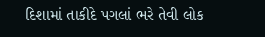દિશામાં તાકીદે પગલાં ભરે તેવી લોક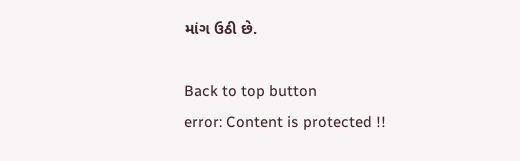માંગ ઉઠી છે.

Back to top button
error: Content is protected !!